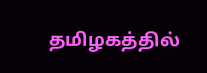தமிழகத்தில்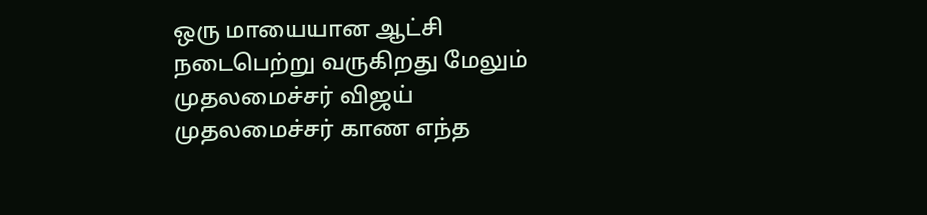ஒரு மாயையான ஆட்சி நடைபெற்று வருகிறது மேலும் முதலமைச்சர் விஜய் முதலமைச்சர் காண எந்த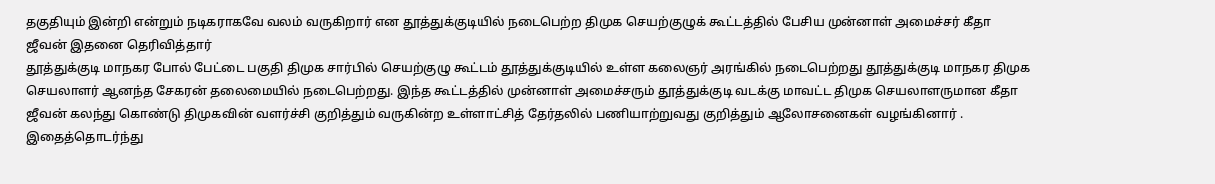தகுதியும் இன்றி என்றும் நடிகராகவே வலம் வருகிறார் என தூத்துக்குடியில் நடைபெற்ற திமுக செயற்குழுக் கூட்டத்தில் பேசிய முன்னாள் அமைச்சர் கீதா ஜீவன் இதனை தெரிவித்தார்
தூத்துக்குடி மாநகர போல் பேட்டை பகுதி திமுக சார்பில் செயற்குழு கூட்டம் தூத்துக்குடியில் உள்ள கலைஞர் அரங்கில் நடைபெற்றது தூத்துக்குடி மாநகர திமுக செயலாளர் ஆனந்த சேகரன் தலைமையில் நடைபெற்றது. இந்த கூட்டத்தில் முன்னாள் அமைச்சரும் தூத்துக்குடி வடக்கு மாவட்ட திமுக செயலாளருமான கீதா ஜீவன் கலந்து கொண்டு திமுகவின் வளர்ச்சி குறித்தும் வருகின்ற உள்ளாட்சித் தேர்தலில் பணியாற்றுவது குறித்தும் ஆலோசனைகள் வழங்கினார் .
இதைத்தொடர்ந்து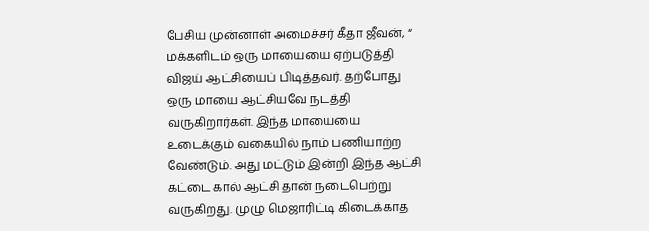பேசிய முன்னாள் அமைச்சர் கீதா ஜீவன், “ மக்களிடம் ஒரு மாயையை ஏற்படுத்தி விஜய் ஆட்சியைப் பிடித்தவர். தற்போது ஒரு மாயை ஆட்சியவே நடத்தி வருகிறார்கள். இந்த மாயையை உடைக்கும் வகையில் நாம் பணியாற்ற வேண்டும். அது மட்டும் இன்றி இந்த ஆட்சி கட்டை கால் ஆட்சி தான் நடைபெற்று வருகிறது. முழு மெஜாரிட்டி கிடைக்காத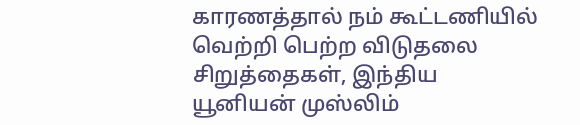காரணத்தால் நம் கூட்டணியில் வெற்றி பெற்ற விடுதலை சிறுத்தைகள், இந்திய யூனியன் முஸ்லிம்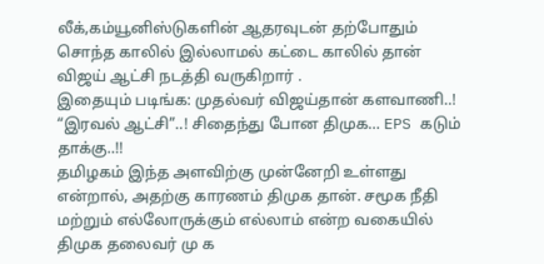லீக்,கம்யூனிஸ்டுகளின் ஆதரவுடன் தற்போதும் சொந்த காலில் இல்லாமல் கட்டை காலில் தான் விஜய் ஆட்சி நடத்தி வருகிறார் .
இதையும் படிங்க: முதல்வர் விஜய்தான் களவாணி..! “இரவல் ஆட்சி”..! சிதைந்து போன திமுக… EPS கடும் தாக்கு..!!
தமிழகம் இந்த அளவிற்கு முன்னேறி உள்ளது என்றால், அதற்கு காரணம் திமுக தான். சமூக நீதி மற்றும் எல்லோருக்கும் எல்லாம் என்ற வகையில் திமுக தலைவர் மு க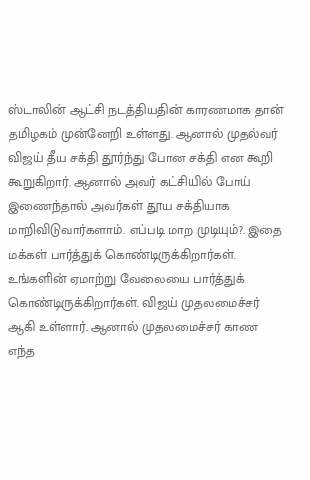ஸ்டாலின் ஆட்சி நடத்தியதின் காரணமாக தான் தமிழகம் முன்னேறி உள்ளது. ஆனால் முதல்வர் விஜய் தீய சக்தி தூர்ந்து போன சக்தி என கூறி கூறுகிறார். ஆனால் அவர் கட்சியில் போய் இணைந்தால் அவர்கள் தூய சக்தியாக மாறிவிடுவார்களாம். எப்படி மாற முடியும்?. இதை மக்கள் பார்த்துக் கொண்டிருக்கிறார்கள்.
உங்களின் ஏமாற்று வேலையை பார்த்துக் கொண்டிருக்கிறார்கள். விஜய் முதலமைச்சர் ஆகி உள்ளார். ஆனால் முதலமைச்சர் காண எந்த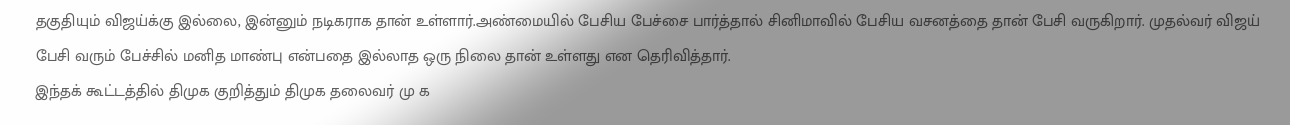தகுதியும் விஜய்க்கு இல்லை, இன்னும் நடிகராக தான் உள்ளார்.அண்மையில் பேசிய பேச்சை பார்த்தால் சினிமாவில் பேசிய வசனத்தை தான் பேசி வருகிறார். முதல்வர் விஜய் பேசி வரும் பேச்சில் மனித மாண்பு என்பதை இல்லாத ஒரு நிலை தான் உள்ளது என தெரிவித்தார்.
இந்தக் கூட்டத்தில் திமுக குறித்தும் திமுக தலைவர் மு க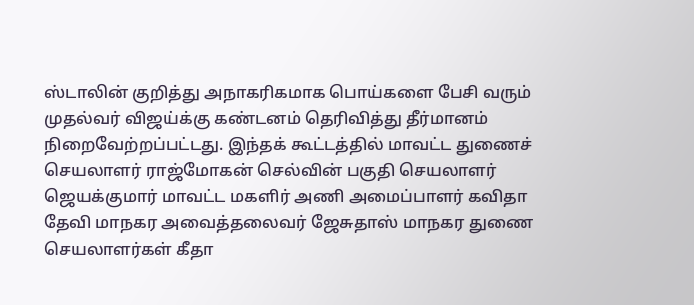ஸ்டாலின் குறித்து அநாகரிகமாக பொய்களை பேசி வரும் முதல்வர் விஜய்க்கு கண்டனம் தெரிவித்து தீர்மானம் நிறைவேற்றப்பட்டது. இந்தக் கூட்டத்தில் மாவட்ட துணைச் செயலாளர் ராஜ்மோகன் செல்வின் பகுதி செயலாளர் ஜெயக்குமார் மாவட்ட மகளிர் அணி அமைப்பாளர் கவிதா தேவி மாநகர அவைத்தலைவர் ஜேசுதாஸ் மாநகர துணை செயலாளர்கள் கீதா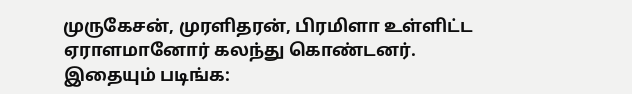முருகேசன், முரளிதரன், பிரமிளா உள்ளிட்ட ஏராளமானோர் கலந்து கொண்டனர்.
இதையும் படிங்க: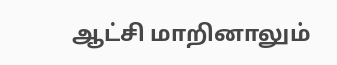ஆட்சி மாறினாலும்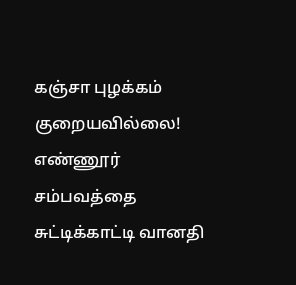கஞ்சா புழக்கம் குறையவில்லை! எண்ணூர் சம்பவத்தை சுட்டிக்காட்டி வானதி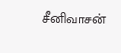சீனிவாசன்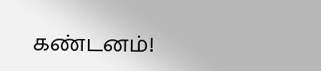கண்டனம்!